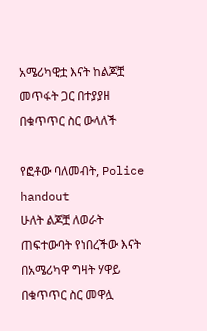አሜሪካዊቷ እናት ከልጆቿ መጥፋት ጋር በተያያዘ በቁጥጥር ስር ውላለች

የፎቶው ባለመብት, Police handout
ሁለት ልጆቿ ለወራት ጠፍተውባት የነበረችው እናት በአሜሪካዋ ግዛት ሃዋይ በቁጥጥር ስር መዋሏ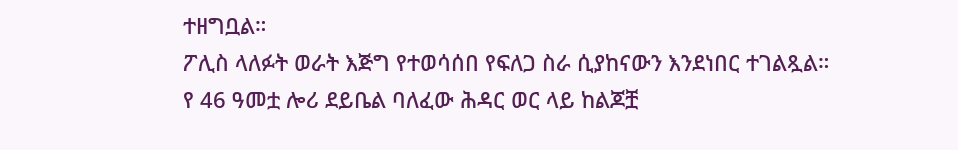ተዘግቧል።
ፖሊስ ላለፉት ወራት እጅግ የተወሳሰበ የፍለጋ ስራ ሲያከናውን እንደነበር ተገልጿል።
የ 46 ዓመቷ ሎሪ ደይቤል ባለፈው ሕዳር ወር ላይ ከልጆቿ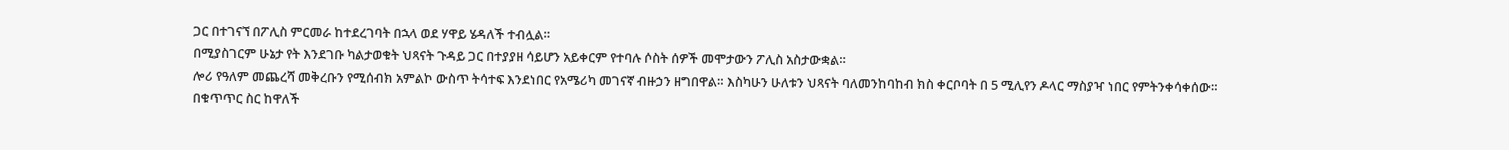ጋር በተገናኘ በፖሊስ ምርመራ ከተደረገባት በኋላ ወደ ሃዋይ ሄዳለች ተብሏል።
በሚያስገርም ሁኔታ የት እንደገቡ ካልታወቁት ህጻናት ጉዳይ ጋር በተያያዘ ሳይሆን አይቀርም የተባሉ ሶስት ሰዎች መሞታውን ፖሊስ አስታውቋል።
ሎሪ የዓለም መጨረሻ መቅረቡን የሚሰብክ አምልኮ ውስጥ ትሳተፍ እንደነበር የአሜሪካ መገናኛ ብዙኃን ዘግበዋል። እስካሁን ሁለቱን ህጻናት ባለመንከባከብ ክስ ቀርቦባት በ 5 ሚሊየን ዶላር ማስያዣ ነበር የምትንቀሳቀሰው።
በቁጥጥር ስር ከዋለች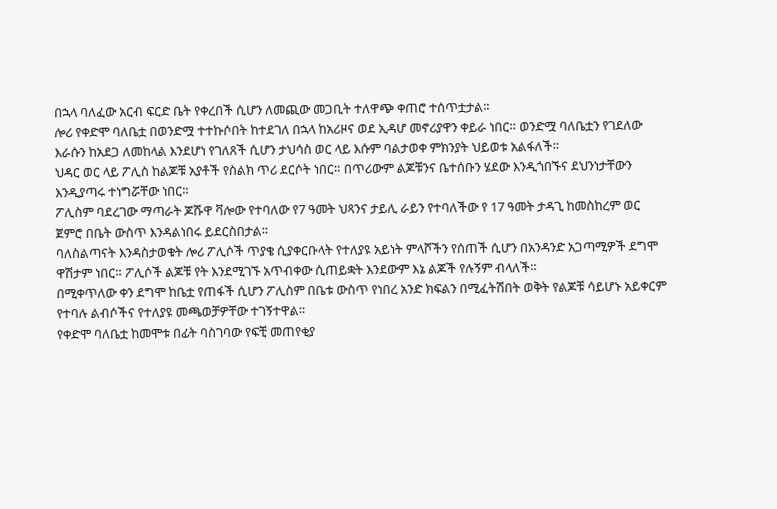በኋላ ባለፈው አርብ ፍርድ ቤት የቀረበች ሲሆን ለመጪው መጋቢት ተለዋጭ ቀጠሮ ተሰጥቷታል።
ሎሪ የቀድሞ ባለቤቷ በወንድሟ ተተኩሶበት ከተደገለ በኋላ ከአሪዞና ወደ ኢዳሆ መኖሪያዋን ቀይራ ነበር። ወንድሟ ባለቤቷን የገደለው እራሱን ከአደጋ ለመከላል እንደሆነ የገለጸች ሲሆን ታህሳስ ወር ላይ እሱም ባልታወቀ ምክንያት ህይወቱ አልፋለች።
ህዳር ወር ላይ ፖሊስ ከልጆቹ አያቶች የስልክ ጥሪ ደርሶት ነበር። በጥሪውም ልጆቹንና ቤተሰቡን ሄደው እንዲጎበኙና ደህንነታቸውን እንዲያጣሩ ተነግሯቸው ነበር።
ፖሊስም ባደረገው ማጣራት ጆሹዋ ቫሎው የተባለው የ7 ዓመት ህጻንና ታይሊ ራይን የተባለችው የ 17 ዓመት ታዳጊ ከመስከረም ወር ጀምሮ በቤት ውስጥ እንዳልነበሩ ይደርስበታል።
ባለስልጣናት እንዳስታወቁት ሎሪ ፖሊሶች ጥያቄ ሲያቀርቡላት የተለያዩ አይነት ምላሾችን የሰጠች ሲሆን በአንዳንድ አጋጣሚዎች ደግሞ ዋሽታም ነበር። ፖሊሶች ልጆቹ የት እንደሚገኙ አጥብቀው ሲጠይቋት እንደውም እኔ ልጆች የሉኝም ብላለች።
በሚቀጥለው ቀን ደግሞ ከቤቷ የጠፋች ሲሆን ፖሊስም በቤቱ ውስጥ የነበረ አንድ ክፍልን በሚፈትሽበት ወቅት የልጆቹ ሳይሆኑ አይቀርም የተባሉ ልብሶችና የተለያዩ መጫወቻዎቸው ተገኝተዋል።
የቀድሞ ባለቤቷ ከመሞቱ በፊት ባስገባው የፍቺ መጠየቂያ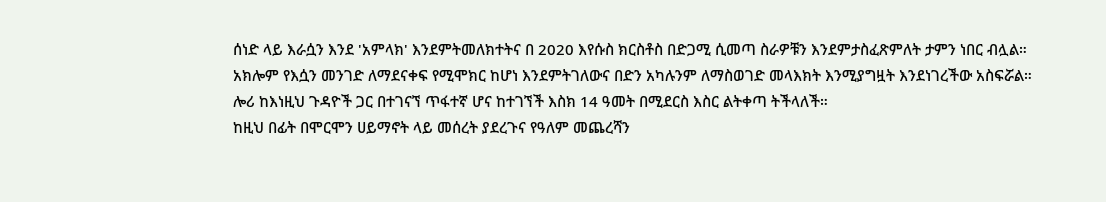ሰነድ ላይ እራሷን እንደ 'አምላክ' እንደምትመለክተትና በ 2020 እየሱስ ክርስቶስ በድጋሚ ሲመጣ ስራዎቹን እንደምታስፈጽምለት ታምን ነበር ብሏል።
አክሎም የእሷን መንገድ ለማደናቀፍ የሚሞክር ከሆነ እንደምትገለውና በድን አካሉንም ለማስወገድ መላእክት እንሚያግዟት እንደነገረችው አስፍሯል።
ሎሪ ከእነዚህ ጉዳዮች ጋር በተገናኘ ጥፋተኛ ሆና ከተገኘች እስክ 14 ዓመት በሚደርስ እስር ልትቀጣ ትችላለች።
ከዚህ በፊት በሞርሞን ሀይማኖት ላይ መሰረት ያደረጉና የዓለም መጨረሻን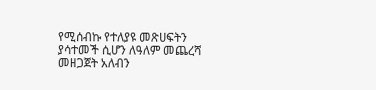የሚሰብኩ የተለያዩ መጽሀፍትን ያሳተመች ሲሆን ለዓለም መጨረሻ መዘጋጀት አለብን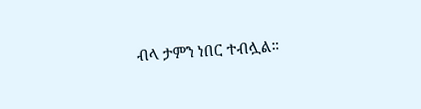ብላ ታምን ነበር ተብሏል።